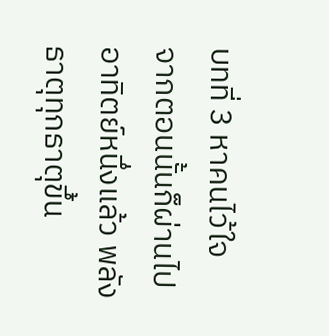บทที่ 3 หาคนไว้ใจ
จากตอนนั้นก็ผ่านไปอาทิตย์หนึ่งแล้ว พลังธาตุทุกธาตุขึ้น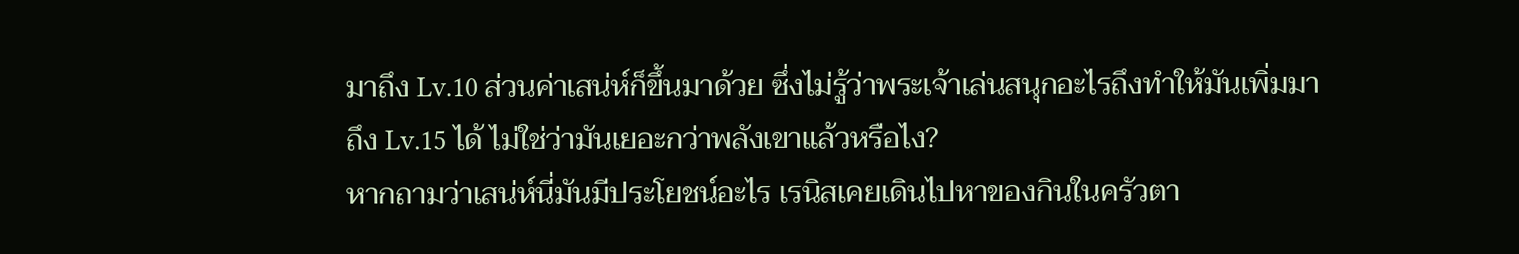มาถึง Lv.10 ส่วนค่าเสน่ห์ก็ขึ้นมาด้วย ซึ่งไม่รู้ว่าพระเจ้าเล่นสนุกอะไรถึงทำให้มันเพิ่มมาถึง Lv.15 ได้ ไม่ใช่ว่ามันเยอะกว่าพลังเขาแล้วหรือไง?
หากถามว่าเสน่ห์นี่มันมีประโยชน์อะไร เรนิสเคยเดินไปหาของกินในครัวตา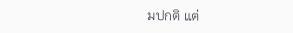มปกติ แต่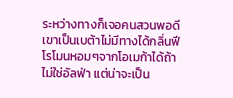ระหว่างทางก็เจอคนสวนพอดี เขาเป็นเบต้าไม่มีทางได้กลิ่นฟีโรโมนหอมๆจากโอเมก้าได้ถ้าไม่ใช่อัลฟ่า แต่น่าจะเป็น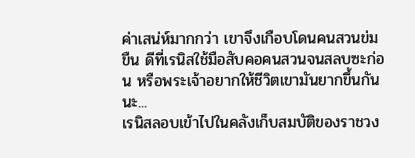ค่าเสน่ห์มากกว่า เขาจึงเกือบโดนคนสวนข่มขืน ดีที่เรนิสใช้มือสับคอคนสวนจนสลบซะก่อน หรือพระเจ้าอยากให้ชีวิตเขามันยากขึ้นกันนะ...
เรนิสลอบเข้าไปในคลังเก็บสมบัติของราชวง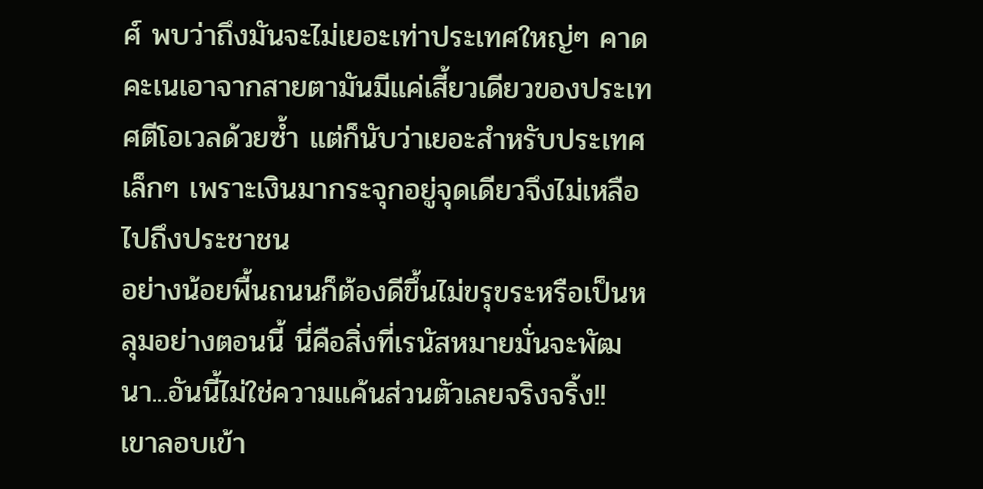ศ์ พบว่าถึงมันจะไม่เยอะเท่าประเทศใหญ่ๆ คาดคะเนเอาจากสายตามันมีแค่เสี้ยวเดียวของประเทศตีโอเวลด้วยซ้ำ แต่ก็นับว่าเยอะสำหรับประเทศเล็กๆ เพราะเงินมากระจุกอยู่จุดเดียวจึงไม่เหลือไปถึงประชาชน
อย่างน้อยพื้นถนนก็ต้องดีขึ้นไม่ขรุขระหรือเป็นหลุมอย่างตอนนี้ นี่คือสิ่งที่เรนัสหมายมั่นจะพัฒนา...อันนี้ไม่ใช่ความแค้นส่วนตัวเลยจริงจริ้ง!!
เขาลอบเข้า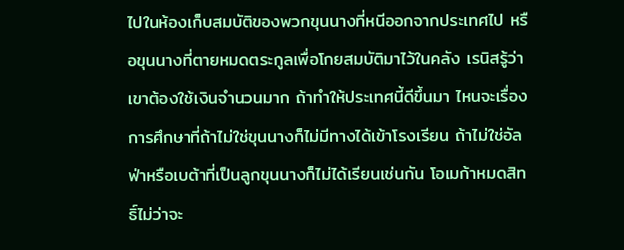ไปในห้องเก็บสมบัติของพวกขุนนางที่หนีออกจากประเทศไป หรือขุนนางที่ตายหมดตระกูลเพื่อโกยสมบัติมาไว้ในคลัง เรนิสรู้ว่าเขาต้องใช้เงินจำนวนมาก ถ้าทำให้ประเทศนี้ดีขึ้นมา ไหนจะเรื่องการศึกษาที่ถ้าไม่ใช่ขุนนางก็ไม่มีทางได้เข้าโรงเรียน ถ้าไม่ใช่อัลฟ่าหรือเบต้าที่เป็นลูกขุนนางก็ไม่ได้เรียนเช่นกัน โอเมก้าหมดสิทธิ์ไม่ว่าจะ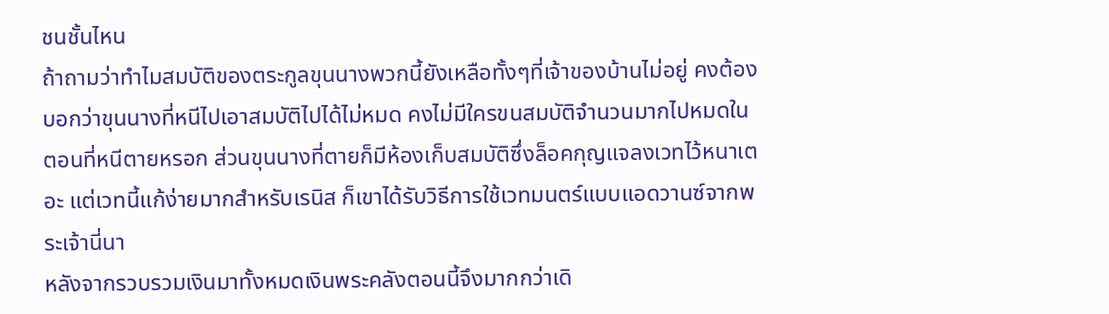ชนชั้นไหน
ถ้าถามว่าทำไมสมบัติของตระกูลขุนนางพวกนี้ยังเหลือทั้งๆที่เจ้าของบ้านไม่อยู่ คงต้องบอกว่าขุนนางที่หนีไปเอาสมบัติไปได้ไม่หมด คงไม่มีใครขนสมบัติจำนวนมากไปหมดในตอนที่หนีตายหรอก ส่วนขุนนางที่ตายก็มีห้องเก็บสมบัติซึ่งล็อคกุญแจลงเวทไว้หนาเตอะ แต่เวทนี้แก้ง่ายมากสำหรับเรนิส ก็เขาได้รับวิธีการใช้เวทมนตร์แบบแอดวานซ์จากพระเจ้านี่นา
หลังจากรวบรวมเงินมาทั้งหมดเงินพระคลังตอนนี้จึงมากกว่าเดิ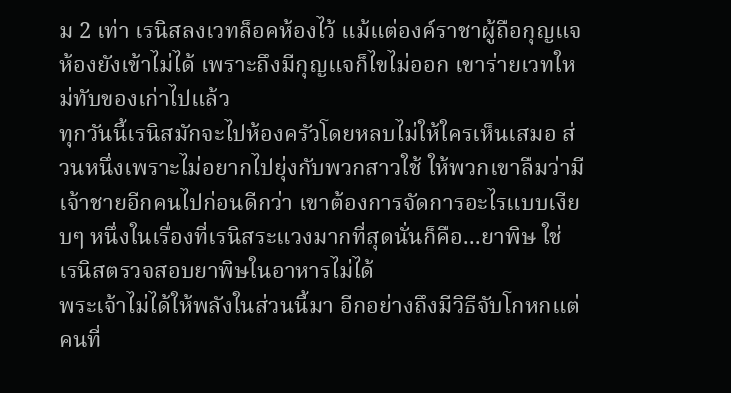ม 2 เท่า เรนิสลงเวทล็อคห้องไว้ แม้แต่องค์ราชาผู้ถือกุญแจห้องยังเข้าไม่ได้ เพราะถึงมีกุญแจก็ไขไม่ออก เขาร่ายเวทใหม่ทับของเก่าไปแล้ว
ทุกวันนี้เรนิสมักจะไปห้องครัวโดยหลบไม่ให้ใครเห็นเสมอ ส่วนหนึ่งเพราะไม่อยากไปยุ่งกับพวกสาวใช้ ให้พวกเขาลืมว่ามีเจ้าชายอีกคนไปก่อนดีกว่า เขาต้องการจัดการอะไรแบบเงียบๆ หนึ่งในเรื่องที่เรนิสระแวงมากที่สุดนั่นก็คือ...ยาพิษ ใช่ เรนิสตรวจสอบยาพิษในอาหารไม่ได้
พระเจ้าไม่ได้ให้พลังในส่วนนี้มา อีกอย่างถึงมีวิธีจับโกหกแต่คนที่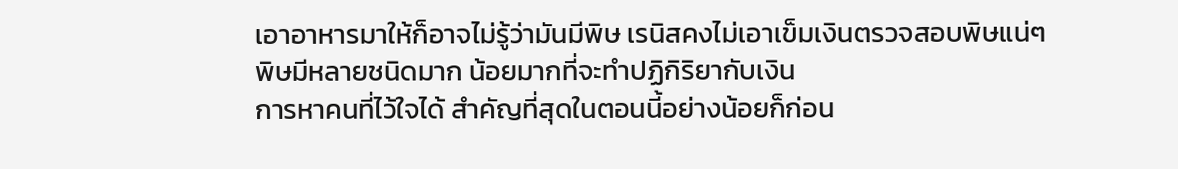เอาอาหารมาให้ก็อาจไม่รู้ว่ามันมีพิษ เรนิสคงไม่เอาเข็มเงินตรวจสอบพิษแน่ๆ พิษมีหลายชนิดมาก น้อยมากที่จะทำปฏิกิริยากับเงิน
การหาคนที่ไว้ใจได้ สำคัญที่สุดในตอนนี้อย่างน้อยก็ก่อน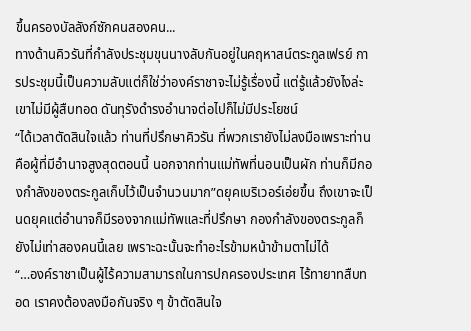ขึ้นครองบัลลังก์ซักคนสองคน...
ทางด้านคิวรันที่กำลังประชุมขุนนางลับกันอยู่ในคฤหาสน์ตระกูลเฟรย์ การประชุมนี้เป็นความลับแต่ก็ใช่ว่าองค์ราชาจะไม่รู้เรื่องนี้ แต่รู้แล้วยังไงล่ะ เขาไม่มีผู้สืบทอด ดันทุรังดำรงอำนาจต่อไปก็ไม่มีประโยชน์
“ได้เวลาตัดสินใจแล้ว ท่านที่ปรึกษาคิวรัน ที่พวกเรายังไม่ลงมือเพราะท่านคือผู้ที่มีอำนาจสูงสุดตอนนี้ นอกจากท่านแม่ทัพที่นอนเป็นผัก ท่านก็มีกองกำลังของตระกูลเก็บไว้เป็นจำนวนมาก”ดยุคเบริเวอร์เอ่ยขึ้น ถึงเขาจะเป็นดยุคแต่อำนาจก็มีรองจากแม่ทัพและที่ปรึกษา กองกำลังของตระกูลก็ยังไม่เท่าสองคนนี้เลย เพราะฉะนั้นจะทำอะไรข้ามหน้าข้ามตาไม่ได้
“…องค์ราชาเป็นผู้ไร้ความสามารถในการปกครองประเทศ ไร้ทายาทสืบทอด เราคงต้องลงมือกันจริง ๆ ข้าตัดสินใจ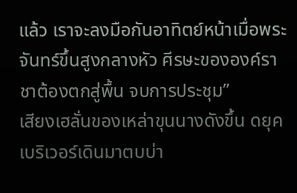แล้ว เราจะลงมือกันอาทิตย์หน้าเมื่อพระจันทร์ขึ้นสูงกลางหัว ศีรษะขององค์ราชาต้องตกสู่พื้น จบการประชุม”
เสียงเฮลั่นของเหล่าขุนนางดังขึ้น ดยุคเบริเวอร์เดินมาตบบ่า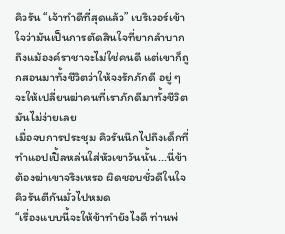คิวรัน “เจ้าทำดีที่สุดแล้ว” เบริเวอร์เข้าใจว่ามันเป็นการตัดสินใจที่ยากลำบาก ถึงแม้องค์ราชาจะไม่ใช่คนดี แต่เขาก็ถูกสอนมาทั้งชีวิตว่าให้จงรักภักดี อยู่ ๆจะให้เปลี่ยนฆ่าคนที่เราภักดีมาทั้งชีวิตมันไม่ง่ายเลย
เมื่อจบการประชุม คิวรันนึกไปถึงเด็กที่ทำแอปเปิ้ลหล่นใส่หัวเขาวันนั้น...นี่ข้าต้องฆ่าเขาจริงเหรอ ผิดชอบชั่วดีในใจคิวรันตีกันมั่วไปหมด
“เรื่องแบบนี้จะให้ข้าทำยังไงดี ท่านพ่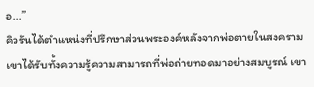อ...”
คิวรันได้ตำแหน่งที่ปรึกษาส่วนพระองค์หลังจากพ่อตายในสงคราม เขาได้รับทั้งความรู้ความสามารถที่พ่อถ่ายทอดมาอย่างสมบูรณ์ เขา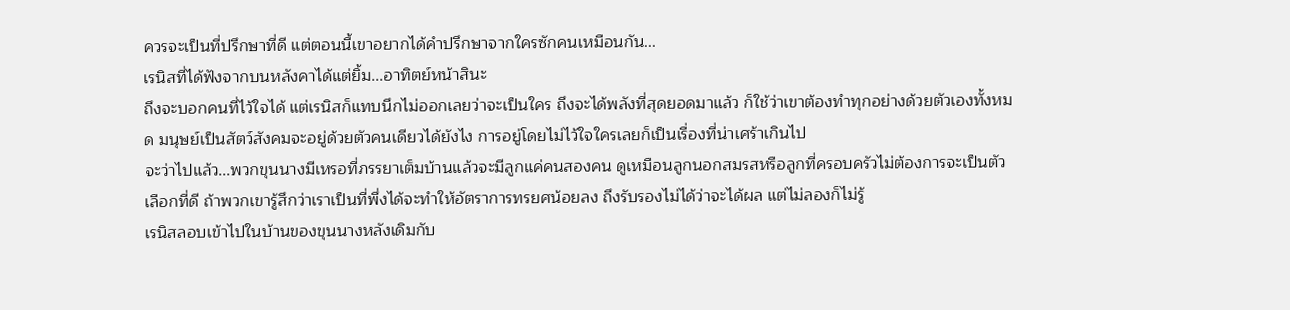ควรจะเป็นที่ปรึกษาที่ดี แต่ตอนนี้เขาอยากได้คำปรึกษาจากใครซักคนเหมือนกัน...
เรนิสที่ได้ฟังจากบนหลังคาได้แต่ยิ้ม...อาทิตย์หน้าสินะ
ถึงจะบอกคนที่ไว้ใจได้ แต่เรนิสก็แทบนึกไม่ออกเลยว่าจะเป็นใคร ถึงจะได้พลังที่สุดยอดมาแล้ว ก็ใช้ว่าเขาต้องทำทุกอย่างด้วยตัวเองทั้งหมด มนุษย์เป็นสัตว์สังคมจะอยู่ด้วยตัวคนเดียวได้ยังไง การอยู่โดยไม่ไว้ใจใครเลยก็เป็นเรื่องที่น่าเศร้าเกินไป
จะว่าไปแล้ว...พวกขุนนางมีเหรอที่ภรรยาเต็มบ้านแล้วจะมีลูกแค่คนสองคน ดูเหมือนลูกนอกสมรสหรือลูกที่ครอบครัวไม่ต้องการจะเป็นตัวเลือกที่ดี ถ้าพวกเขารู้สึกว่าเราเป็นที่พึ่งได้จะทำให้อัตราการทรยศน้อยลง ถึงรับรองไม่ได้ว่าจะได้ผล แต่ไม่ลองก็ไม่รู้
เรนิสลอบเข้าไปในบ้านของขุนนางหลังเดิมกับ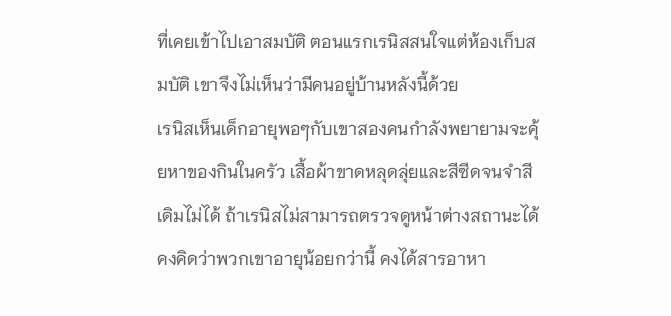ที่เคยเข้าไปเอาสมบัติ ตอนแรกเรนิสสนใจแต่ห้องเก็บสมบัติ เขาจึงไม่เห็นว่ามีคนอยู่บ้านหลังนี้ด้วย
เรนิสเห็นเด็กอายุพอๆกับเขาสองคนกำลังพยายามจะคุ้ยหาของกินในครัว เสื้อผ้าขาดหลุดลุ่ยและสีซีดจนจำสีเดิมไม่ได้ ถ้าเรนิสไม่สามารถตรวจดูหน้าต่างสถานะได้ คงคิดว่าพวกเขาอายุน้อยกว่านี้ คงได้สารอาหา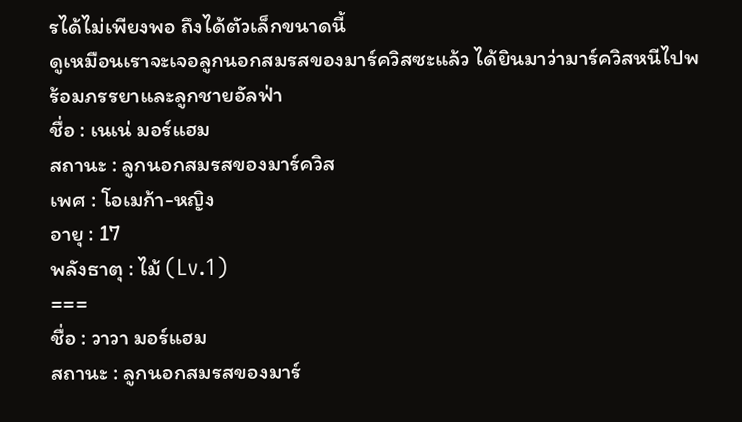รได้ไม่เพียงพอ ถึงได้ตัวเล็กขนาดนี้
ดูเหมือนเราจะเจอลูกนอกสมรสของมาร์ควิสซะแล้ว ได้ยินมาว่ามาร์ควิสหนีไปพร้อมภรรยาและลูกชายอัลฟ่า
ชื่อ : เนเน่ มอร์แฮม
สถานะ : ลูกนอกสมรสของมาร์ควิส
เพศ : โอเมก้า-หญิง
อายุ : 17
พลังธาตุ : ไม้ (Lv.1)
===
ชื่อ : วาวา มอร์แฮม
สถานะ : ลูกนอกสมรสของมาร์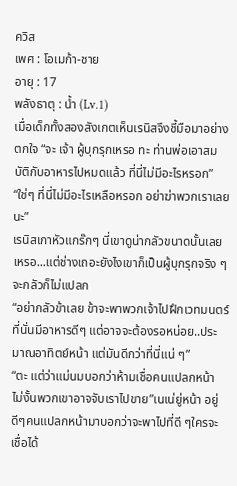ควิส
เพศ : โอเมก้า-ชาย
อายุ : 17
พลังธาตุ : น้ำ (Lv.1)
เมื่อเด็กทั้งสองสังเกตเห็นเรนิสจึงชี้มือมาอย่างตกใจ “จะ เจ้า ผู้บุกรุกเหรอ ทะ ท่านพ่อเอาสมบัติกับอาหารไปหมดแล้ว ที่นี่ไม่มีอะไรหรอก”
“ใช่ๆ ที่นี่ไม่มีอะไรเหลือหรอก อย่าฆ่าพวกเราเลยนะ”
เรนิสเกาหัวแกร๊กๆ นี่เขาดูน่ากลัวขนาดนั้นเลยเหรอ...แต่ช่างเถอะยังไงเขาก็เป็นผู้บุกรุกจริง ๆจะกลัวก็ไม่แปลก
“อย่ากลัวข้าเลย ข้าจะพาพวกเจ้าไปฝึกเวทมนตร์ ที่นั่นมีอาหารดีๆ แต่อาจจะต้องรอหน่อย..ประมาณอาทิตย์หน้า แต่มันดีกว่าที่นี่แน่ ๆ”
“ตะ แต่ว่าแม่นมบอกว่าห้ามเชื่อคนแปลกหน้า ไม่งั้นพวกเขาอาจจับเราไปขาย”เนเน่ยู่หน้า อยู่ดีๆคนแปลกหน้ามาบอกว่าจะพาไปที่ดี ๆใครจะเชื่อได้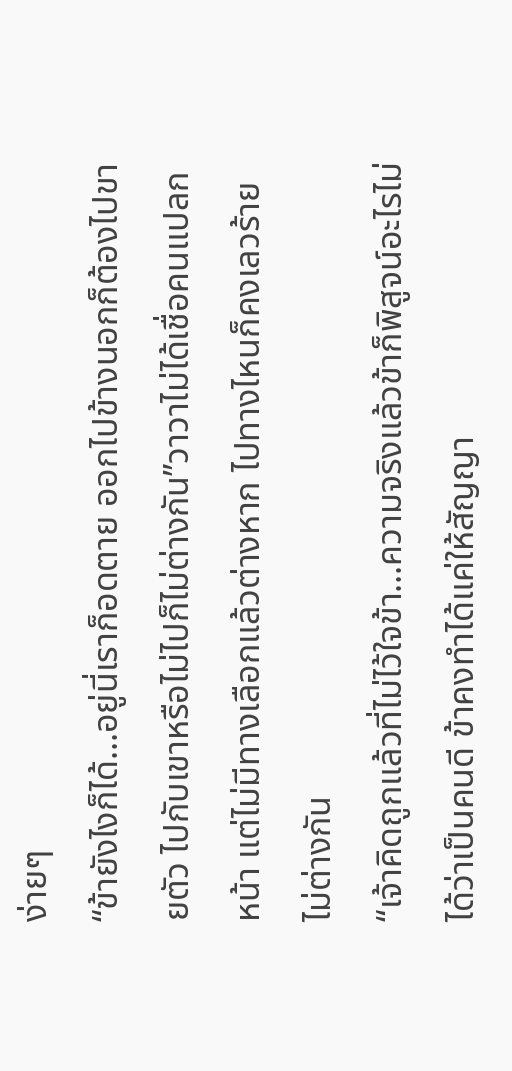ง่ายๆ
“ข้ายังไงก็ได้...อยู่นี่เราก็อดตาย ออกไปข้างนอกก็ต้องไปขายตัว ไปกับเขาหรือไม่ไปก็ไม่ต่างกัน”วาวาไม่ได้เชื่อคนแปลกหน้า แต่ไม่มีทางเลือกแล้วต่างหาก ไปทางไหนก็คงเลวร้ายไม่ต่างกัน
“เจ้าคิดถูกแล้วที่ไม่ไว้ใจข้า...ความจริงแล้วข้าก็พิสูจน์อะไรไม่ได้ว่าเป็นคนดี ข้าคงทำได้แค่ให้สัญญา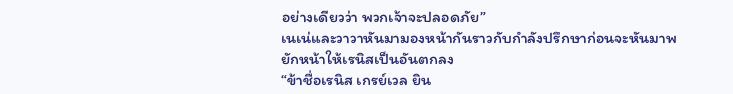อย่างเดียวว่า พวกเจ้าจะปลอดภัย”
เนเน่และวาวาหันมามองหน้ากันราวกับกำลังปรึกษาก่อนจะหันมาพยักหน้าให้เรนิสเป็นอันตกลง
“ข้าชื่อเรนิส เกรย์เวล ยิน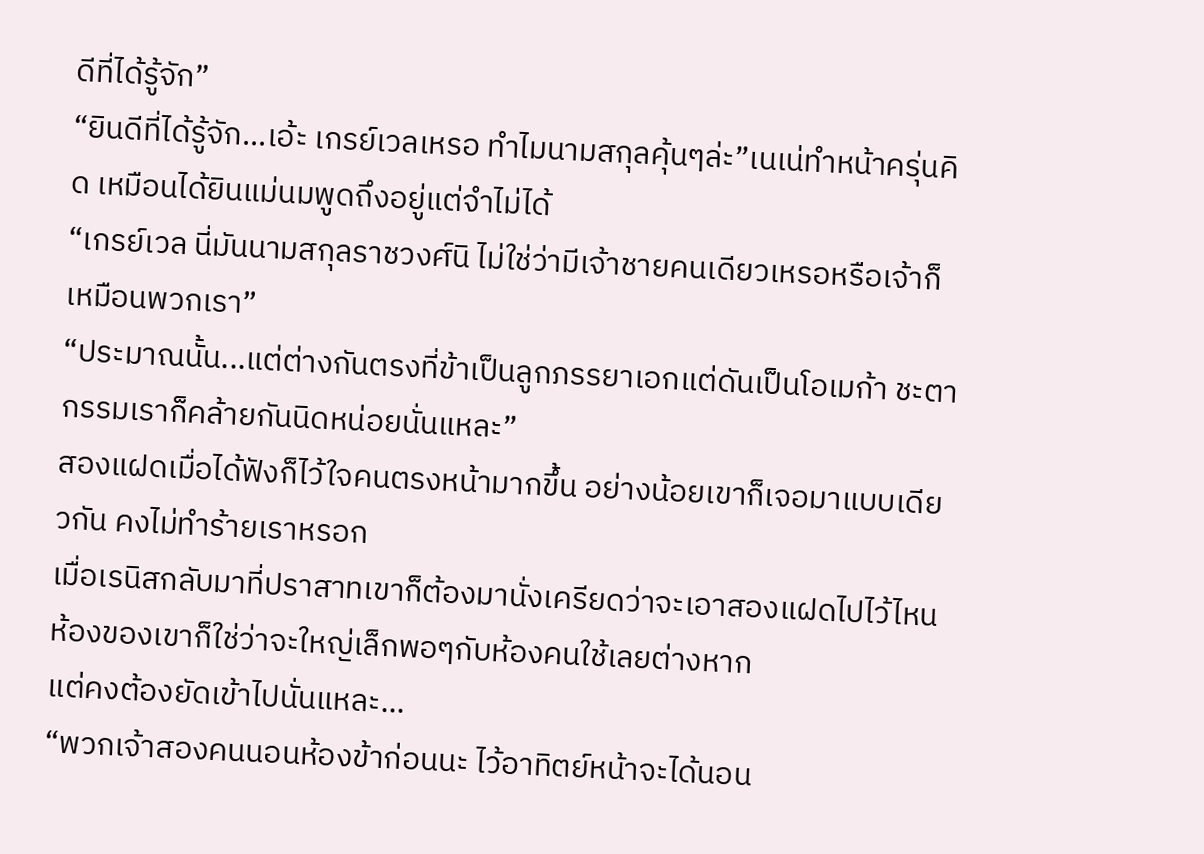ดีที่ได้รู้จัก”
“ยินดีที่ได้รู้จัก...เอ้ะ เกรย์เวลเหรอ ทำไมนามสกุลคุ้นๆล่ะ”เนเน่ทำหน้าครุ่นคิด เหมือนได้ยินแม่นมพูดถึงอยู่แต่จำไม่ได้
“เกรย์เวล นี่มันนามสกุลราชวงศ์นิ ไม่ใช่ว่ามีเจ้าชายคนเดียวเหรอหรือเจ้าก็เหมือนพวกเรา”
“ประมาณนั้น...แต่ต่างกันตรงที่ข้าเป็นลูกภรรยาเอกแต่ดันเป็นโอเมก้า ชะตากรรมเราก็คล้ายกันนิดหน่อยนั่นแหละ”
สองแฝดเมื่อได้ฟังก็ไว้ใจคนตรงหน้ามากขึ้น อย่างน้อยเขาก็เจอมาแบบเดียวกัน คงไม่ทำร้ายเราหรอก
เมื่อเรนิสกลับมาที่ปราสาทเขาก็ต้องมานั่งเครียดว่าจะเอาสองแฝดไปไว้ไหน ห้องของเขาก็ใช่ว่าจะใหญ่เล็กพอๆกับห้องคนใช้เลยต่างหาก
แต่คงต้องยัดเข้าไปนั่นแหละ...
“พวกเจ้าสองคนนอนห้องข้าก่อนนะ ไว้อาทิตย์หน้าจะได้นอน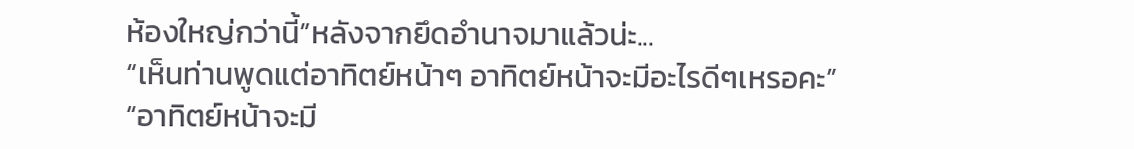ห้องใหญ่กว่านี้”หลังจากยึดอำนาจมาแล้วน่ะ...
“เห็นท่านพูดแต่อาทิตย์หน้าๆ อาทิตย์หน้าจะมีอะไรดีๆเหรอคะ”
“อาทิตย์หน้าจะมี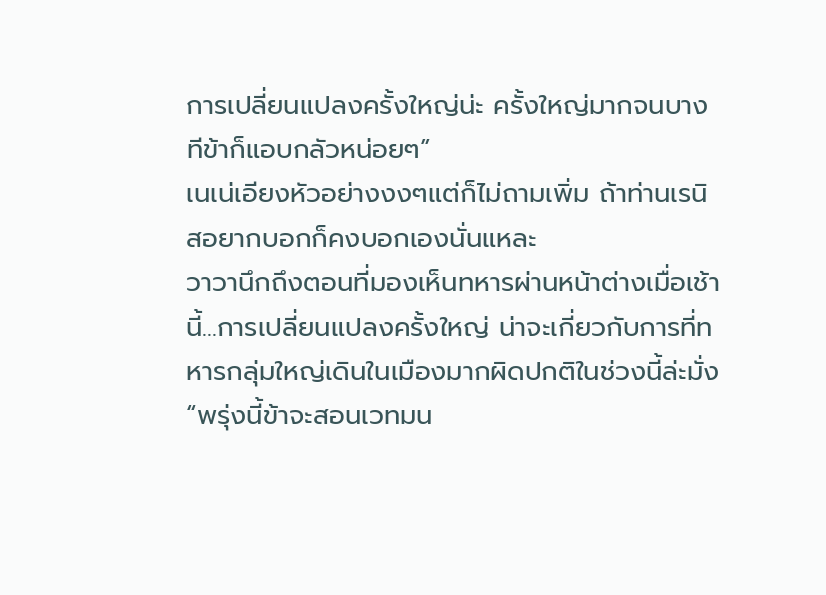การเปลี่ยนแปลงครั้งใหญ่น่ะ ครั้งใหญ่มากจนบางทีข้าก็แอบกลัวหน่อยๆ”
เนเน่เอียงหัวอย่างงงๆแต่ก็ไม่ถามเพิ่ม ถ้าท่านเรนิสอยากบอกก็คงบอกเองนั่นแหละ
วาวานึกถึงตอนที่มองเห็นทหารผ่านหน้าต่างเมื่อเช้านี้...การเปลี่ยนแปลงครั้งใหญ่ น่าจะเกี่ยวกับการที่ทหารกลุ่มใหญ่เดินในเมืองมากผิดปกติในช่วงนี้ล่ะมั่ง
“พรุ่งนี้ข้าจะสอนเวทมน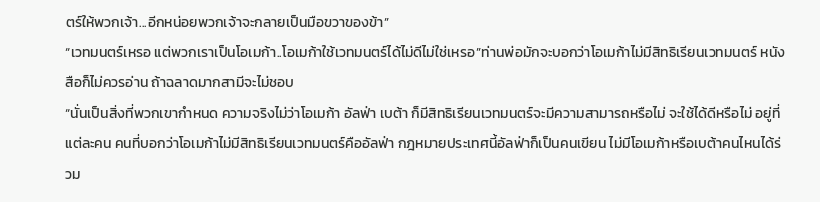ตร์ให้พวกเจ้า...อีกหน่อยพวกเจ้าจะกลายเป็นมือขวาของข้า”
“เวทมนตร์เหรอ แต่พวกเราเป็นโอเมก้า..โอเมก้าใช้เวทมนตร์ได้ไม่ดีไม่ใช่เหรอ”ท่านพ่อมักจะบอกว่าโอเมก้าไม่มีสิทธิเรียนเวทมนตร์ หนังสือก็ไม่ควรอ่าน ถ้าฉลาดมากสามีจะไม่ชอบ
“นั่นเป็นสิ่งที่พวกเขากำหนด ความจริงไม่ว่าโอเมก้า อัลฟ่า เบต้า ก็มีสิทธิเรียนเวทมนตร์จะมีความสามารถหรือไม่ จะใช้ได้ดีหรือไม่ อยู่ที่แต่ละคน คนที่บอกว่าโอเมก้าไม่มีสิทธิเรียนเวทมนตร์คืออัลฟ่า กฎหมายประเทศนี้อัลฟ่าก็เป็นคนเขียน ไม่มีโอเมก้าหรือเบต้าคนไหนได้ร่วม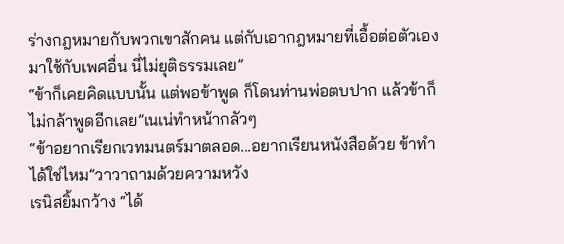ร่างกฎหมายกับพวกเขาสักคน แต่กับเอากฎหมายที่เอื้อต่อตัวเองมาใช้กับเพศอื่น นี่ไม่ยุติธรรมเลย”
“ข้าก็เคยคิดแบบนั้น แต่พอข้าพูด ก็โดนท่านพ่อตบปาก แล้วข้าก็ไม่กล้าพูดอีกเลย”เนเน่ทำหน้ากลัวๆ
“ข้าอยากเรียกเวทมนตร์มาตลอด...อยากเรียนหนังสือด้วย ข้าทำได้ใช่ไหม”วาวาถามด้วยความหวัง
เรนิสยิ้มกว้าง “ได้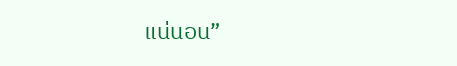แน่นอน”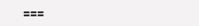===